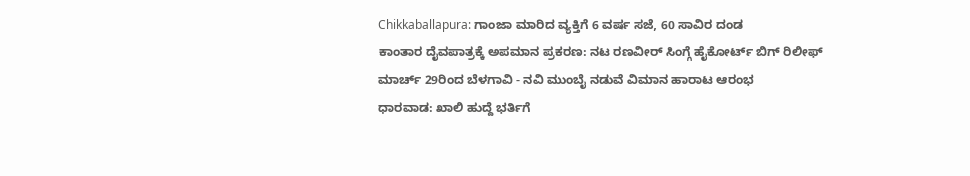Chikkaballapura: ಗಾಂಜಾ ಮಾರಿದ ವ್ಯಕ್ತಿಗೆ 6 ವರ್ಷ ಸಜೆ, 60 ಸಾವಿರ ದಂಡ
ಕಾಂತಾರ ದೈವಪಾತ್ರಕ್ಕೆ ಅಪಮಾನ ಪ್ರಕರಣ: ನಟ ರಣವೀರ್ ಸಿಂಗ್ಗೆ ಹೈಕೋರ್ಟ್ ಬಿಗ್ ರಿಲೀಫ್
ಮಾರ್ಚ್ 29ರಿಂದ ಬೆಳಗಾವಿ - ನವಿ ಮುಂಬೈ ನಡುವೆ ವಿಮಾನ ಹಾರಾಟ ಆರಂಭ
ಧಾರವಾಡ: ಖಾಲಿ ಹುದ್ದೆ ಭರ್ತಿಗೆ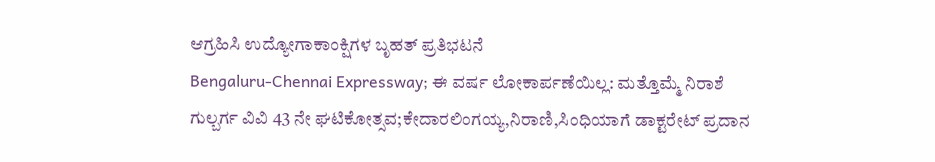ಆಗ್ರಹಿಸಿ ಉದ್ಯೋಗಾಕಾಂಕ್ಷಿಗಳ ಬೃಹತ್ ಪ್ರತಿಭಟನೆ
Bengaluru-Chennai Expressway; ಈ ವರ್ಷ ಲೋಕಾರ್ಪಣೆಯಿಲ್ಲ: ಮತ್ತೊಮ್ಮೆ ನಿರಾಶೆ
ಗುಲ್ಬರ್ಗ ವಿವಿ 43 ನೇ ಘಟಿಕೋತ್ಸವ;ಕೇದಾರಲಿಂಗಯ್ಯ,ನಿರಾಣಿ,ಸಿಂಧಿಯಾಗೆ ಡಾಕ್ಟರೇಟ್ ಪ್ರದಾನ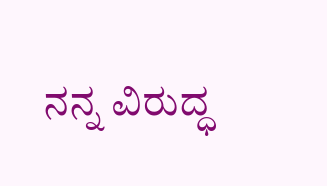ನನ್ನ ವಿರುದ್ಧ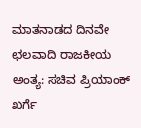ಮಾತನಾಡದ ದಿನವೇ ಛಲವಾದಿ ರಾಜಕೀಯ ಅಂತ್ಯ: ಸಚಿವ ಪ್ರಿಯಾಂಕ್ ಖರ್ಗೆ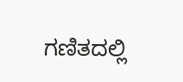ಗಣಿತದಲ್ಲಿ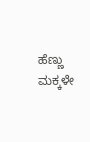ಹೆಣ್ಣು ಮಕ್ಕಳೇ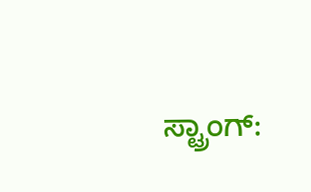ಸ್ಟ್ರಾಂಗ್: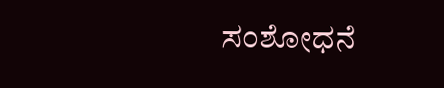ಸಂಶೋಧನೆ